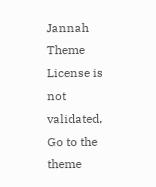Jannah Theme License is not validated, Go to the theme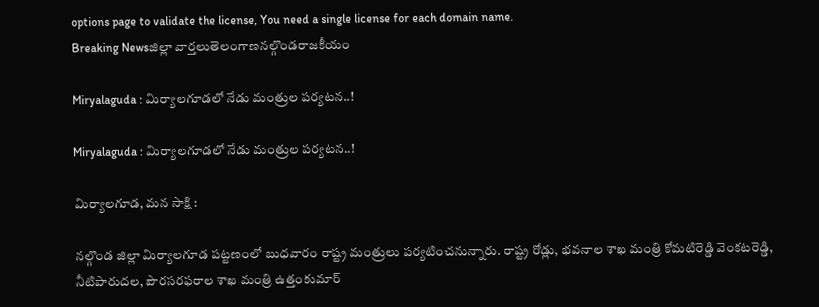options page to validate the license, You need a single license for each domain name.
Breaking Newsజిల్లా వార్తలుతెలంగాణనల్గొండరాజకీయం

Miryalaguda : మిర్యాలగూడలో నేడు మంత్రుల పర్యటన..!

Miryalaguda : మిర్యాలగూడలో నేడు మంత్రుల పర్యటన..!

మిర్యాలగూడ, మన సాక్షి :

నల్గొండ జిల్లా మిర్యాలగూడ పట్టణంలో బుధవారం రాష్ట్ర మంత్రులు పర్యటించనున్నారు. రాష్ట్ర రోడ్లు, భవనాల శాఖ మంత్రి కోమటిరెడ్డి వెంకటరెడ్డి, నీటిపారుదల, పౌరసరఫరాల శాఖ మంత్రి ఉత్తంకుమార్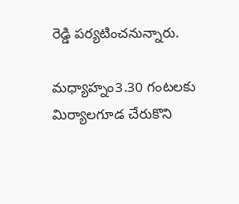రెడ్డి పర్యటించనున్నారు.

మధ్యాహ్నం3.30 గంటలకు మిర్యాలగూడ చేరుకొని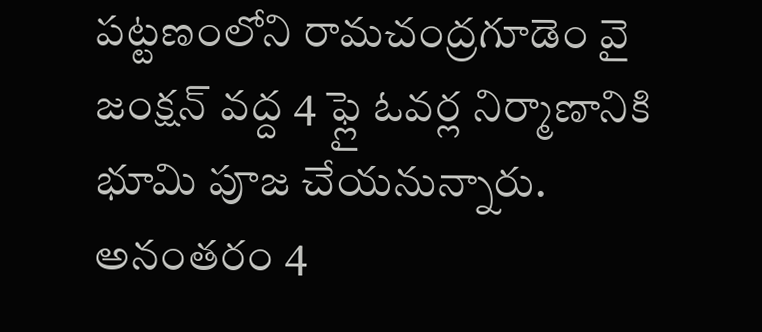పట్టణంలోని రామచంద్రగూడెం వై జంక్షన్ వద్ద 4 ఫ్లై ఓవర్ల నిర్మాణానికి భూమి పూజ చేయనున్నారు. అనంతరం 4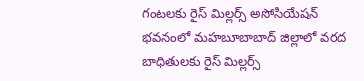గంటలకు రైస్ మిల్లర్స్ అసోసియేషన్ భవనంలో మహబూబాబాద్ జిల్లాలో వరద బాధితులకు రైస్ మిల్లర్స్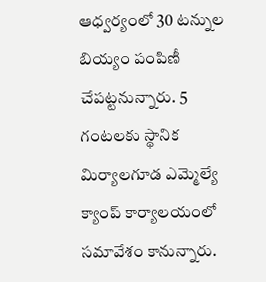ఆధ్వర్యంలో 30 టన్నుల బియ్యం పంపిణీ చేపట్టనున్నారు. 5 గంటలకు స్థానిక మిర్యాలగూడ ఎమ్మెల్యే క్యాంప్ కార్యాలయంలో సమావేశం కానున్నారు.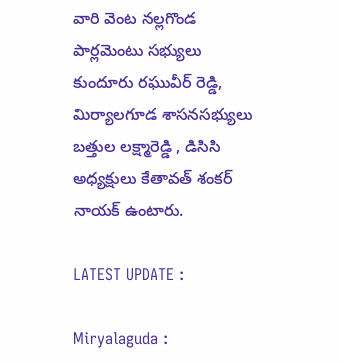వారి వెంట నల్లగొండ పార్లమెంటు సభ్యులు కుందూరు రఘువీర్ రెడ్డి, మిర్యాలగూడ శాసనసభ్యులు బత్తుల లక్ష్మారెడ్డి , డిసిసి అధ్యక్షులు కేతావత్ శంకర్ నాయక్ ఉంటారు.

LATEST UPDATE :

Miryalaguda :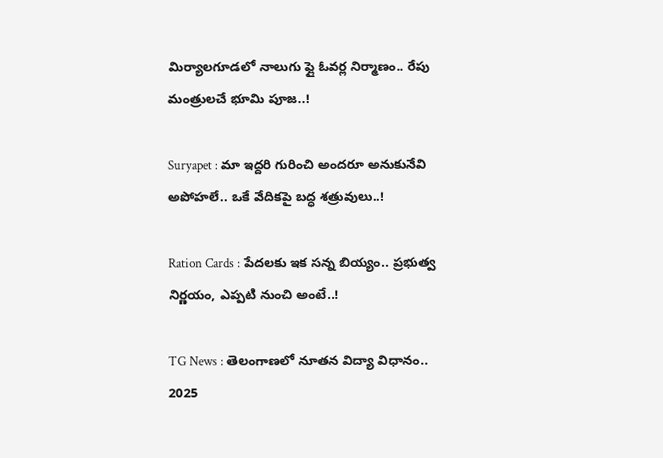మిర్యాలగూడలో నాలుగు ఫ్లై ఓవర్ల నిర్మాణం.. రేపు మంత్రులచే భూమి పూజ..!

Suryapet : మా ఇద్దరి గురించి అందరూ అనుకునేవి అపోహలే.. ఒకే వేదికపై బద్ధ శత్రువులు..!

Ration Cards : పేదలకు ఇక సన్న బియ్యం.. ప్రభుత్వ నిర్ణయం, ఎప్పటి నుంచి అంటే..!

TG News : తెలంగాణలో నూతన విద్యా విధానం.. 2025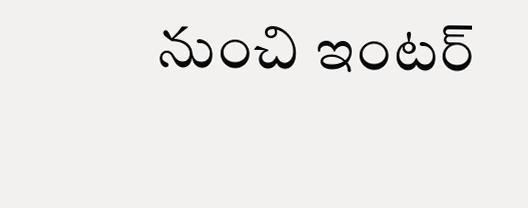నుంచి ఇంటర్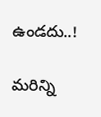ఉండదు..!

మరిన్ని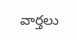వార్తలు